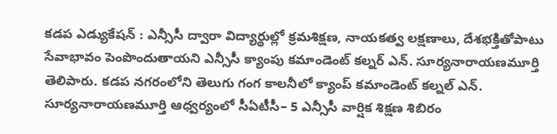కడప ఎడ్యుకేషన్ : ఎన్సీసీ ద్వారా విద్యార్థుల్లో క్రమశిక్షణ, నాయకత్వ లక్షణాలు, దేశభక్తితోపాటు సేవాభావం పెంపొందుతాయని ఎన్సీసీ క్యాంపు కమాండెంట్ కల్నర్ ఎన్. సూర్యనారాయణమూర్తి తెలిపారు. కడప నగరంలోని తెలుగు గంగ కాలనీలో క్యాంప్ కమాండెంట్ కల్నల్ ఎన్. సూర్యనారాయణమూర్తి ఆధ్వర్యంలో సీఏటీసీ– 5 ఎన్సీసీ వార్షిక శిక్షణ శిబిరం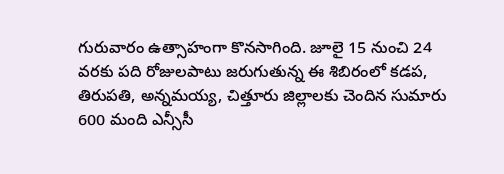గురువారం ఉత్సాహంగా కొనసాగింది. జూలై 15 నుంచి 24 వరకు పది రోజులపాటు జరుగుతున్న ఈ శిబిరంలో కడప, తిరుపతి, అన్నమయ్య, చిత్తూరు జిల్లాలకు చెందిన సుమారు 600 మంది ఎన్సీసీ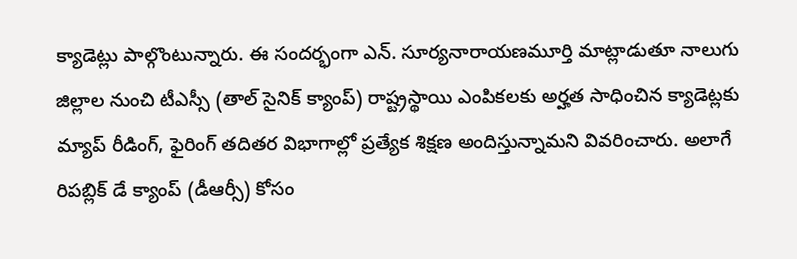క్యాడెట్లు పాల్గొంటున్నారు. ఈ సందర్భంగా ఎన్. సూర్యనారాయణమూర్తి మాట్లాడుతూ నాలుగు జిల్లాల నుంచి టీఎస్సీ (తాల్ సైనిక్ క్యాంప్) రాష్ట్రస్థాయి ఎంపికలకు అర్హత సాధించిన క్యాడెట్లకు మ్యాప్ రీడింగ్, ఫైరింగ్ తదితర విభాగాల్లో ప్రత్యేక శిక్షణ అందిస్తున్నామని వివరించారు. అలాగే రిపబ్లిక్ డే క్యాంప్ (డీఆర్సీ) కోసం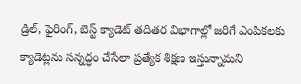డ్రిల్, ఫైరింగ్, బెస్ట్ క్యాడెట్ తదితర విభాగాల్లో జరిగే ఎంపికలకు క్యాడెట్లను సన్నద్ధం చేసేలా ప్రత్యేక శిక్షణ ఇస్తున్నామని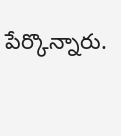పేర్కొన్నారు.